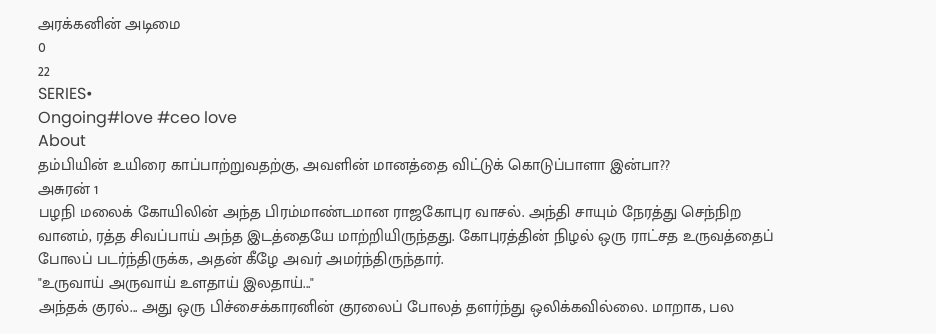அரக்கனின் அடிமை
0
22
SERIES•
Ongoing#love #ceo love
About
தம்பியின் உயிரை காப்பாற்றுவதற்கு, அவளின் மானத்தை விட்டுக் கொடுப்பாளா இன்பா??
அசுரன் 1
பழநி மலைக் கோயிலின் அந்த பிரம்மாண்டமான ராஜகோபுர வாசல். அந்தி சாயும் நேரத்து செந்நிற வானம், ரத்த சிவப்பாய் அந்த இடத்தையே மாற்றியிருந்தது. கோபுரத்தின் நிழல் ஒரு ராட்சத உருவத்தைப் போலப் படர்ந்திருக்க, அதன் கீழே அவர் அமர்ந்திருந்தார்.
"உருவாய் அருவாய் உளதாய் இலதாய்..."
அந்தக் குரல்... அது ஒரு பிச்சைக்காரனின் குரலைப் போலத் தளர்ந்து ஒலிக்கவில்லை. மாறாக, பல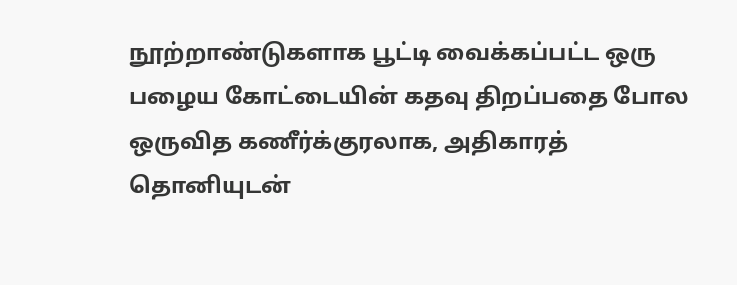நூற்றாண்டுகளாக பூட்டி வைக்கப்பட்ட ஒரு பழைய கோட்டையின் கதவு திறப்பதை போல ஒருவித கணீர்க்குரலாக, அதிகாரத் தொனியுடன்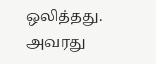ஒலித்தது.
அவரது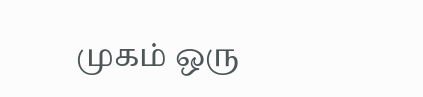முகம் ஒரு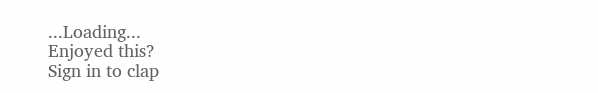...Loading...
Enjoyed this?
Sign in to clap